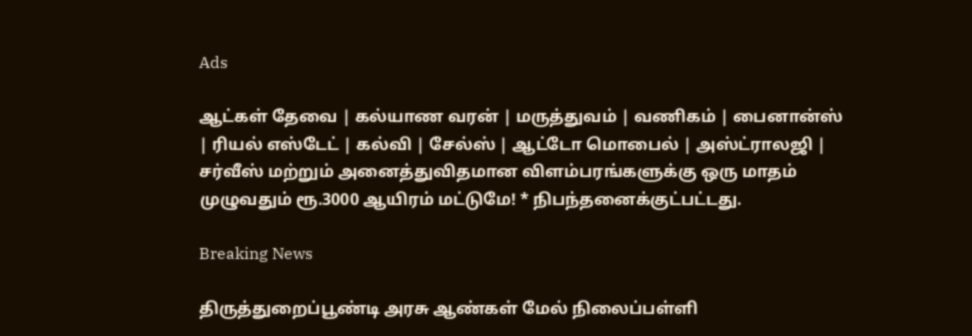Ads

ஆட்கள் தேவை | கல்யாண வரன் | மருத்துவம் | வணிகம் | பைனான்ஸ் | ரியல் எஸ்டேட் | கல்வி | சேல்ஸ் | ஆட்டோ மொபைல் | அஸ்ட்ராலஜி | சர்வீஸ் மற்றும் அனைத்துவிதமான விளம்பரங்களுக்கு ஒரு மாதம் முழுவதும் ரூ.3000 ஆயிரம் மட்டுமே! * நிபந்தனைக்குட்பட்டது.

Breaking News

திருத்துறைப்பூண்டி அரசு ஆண்கள் மேல் நிலைப்பள்ளி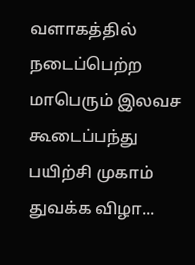வளாகத்தில் நடைப்பெற்ற மாபெரும் இலவச கூடைப்பந்து பயிற்சி முகாம் துவக்க விழா...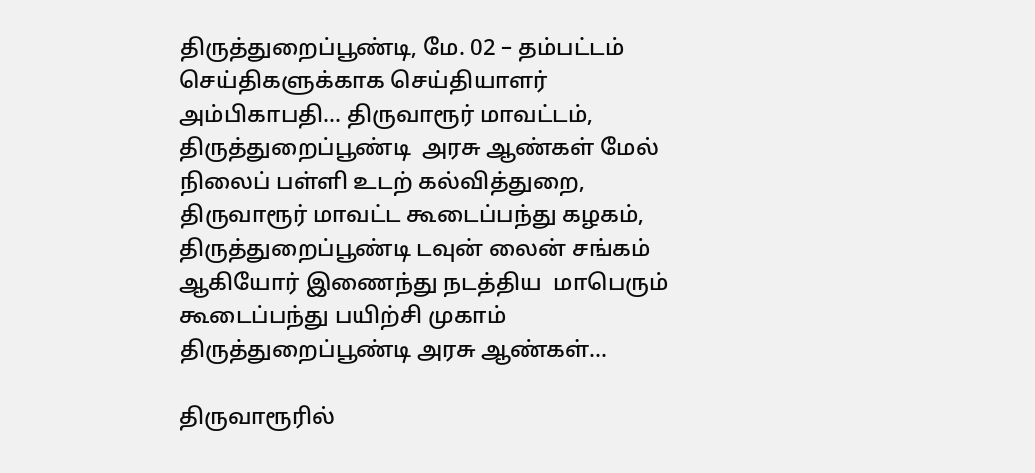திருத்துறைப்பூண்டி, மே. 02 – தம்பட்டம் செய்திகளுக்காக செய்தியாளர் அம்பிகாபதி... திருவாரூர் மாவட்டம், திருத்துறைப்பூண்டி  அரசு ஆண்கள் மேல் நிலைப் பள்ளி உடற் கல்வித்துறை, திருவாரூர் மாவட்ட கூடைப்பந்து கழகம், திருத்துறைப்பூண்டி டவுன் லைன் சங்கம் ஆகியோர் இணைந்து நடத்திய  மாபெரும் கூடைப்பந்து பயிற்சி முகாம் திருத்துறைப்பூண்டி அரசு ஆண்கள்...

திருவாரூரில்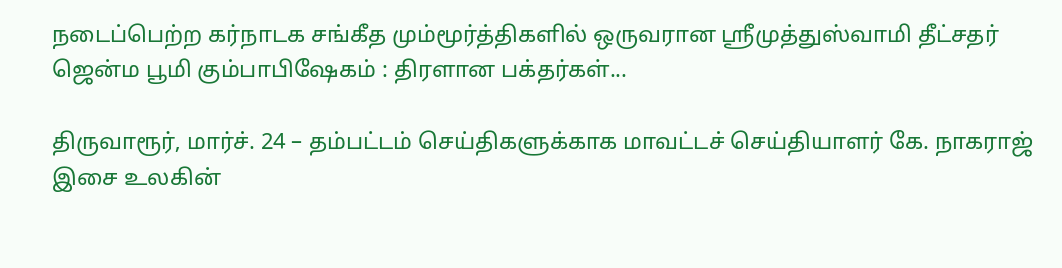நடைப்பெற்ற கர்நாடக சங்கீத மும்மூர்த்திகளில் ஒருவரான ஸ்ரீமுத்துஸ்வாமி தீட்சதர் ஜென்ம பூமி கும்பாபிஷேகம் : திரளான பக்தர்கள்...

திருவாரூர், மார்ச். 24 – தம்பட்டம் செய்திகளுக்காக மாவட்டச் செய்தியாளர் கே. நாகராஜ் இசை உலகின்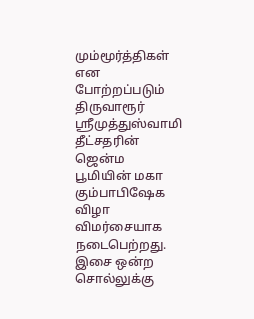மும்மூர்த்திகள் என போற்றப்படும் திருவாரூர் ஸ்ரீமுத்துஸ்வாமி தீட்சதரின் ஜென்ம பூமியின் மகா கும்பாபிஷேக விழா விமர்சையாக நடைபெற்றது. இசை ஒன்ற சொல்லுக்கு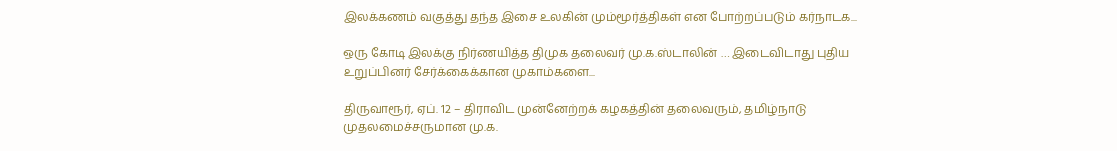இலக்கணம் வகுத்து தந்த இசை உலகின் மும்மூர்த்திகள் என போற்றப்படும் கர்நாடக...

ஒரு கோடி இலக்கு நிர்ணயித்த திமுக தலைவர் மு.க.ஸ்டாலின் … இடைவிடாது புதிய உறுப்பினர் சேர்க்கைக்கான முகாம்களை...

திருவாரூர், ஏப். 12 – திராவிட முன்னேற்றக் கழகத்தின் தலைவரும், தமிழ்நாடு முதலமைச்சருமான மு.க.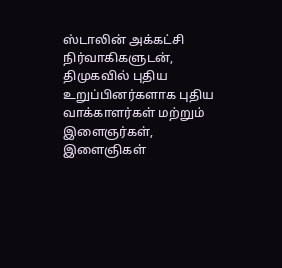ஸ்டாலின் அக்கட்சி நிர்வாகிகளுடன், திமுகவில் புதிய உறுப்பினர்களாக புதிய வாக்காளர்கள் மற்றும் இளைஞர்கள், இளைஞிகள்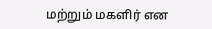மற்றும் மகளிர் என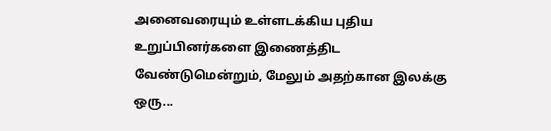அனைவரையும் உள்ளடக்கிய புதிய உறுப்பினர்களை இணைத்திட வேண்டுமென்றும், மேலும் அதற்கான இலக்கு ஒரு...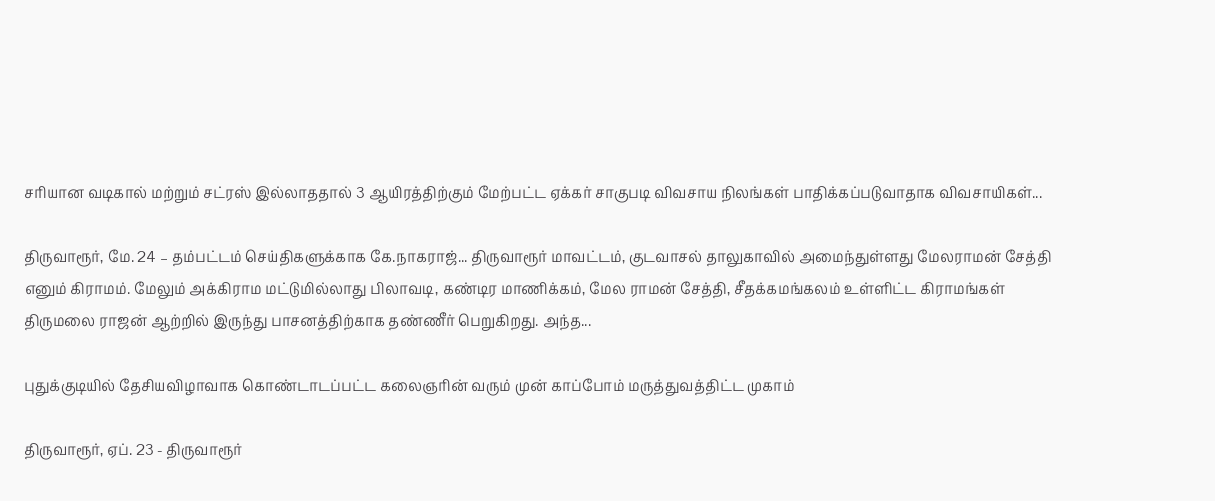சரியான வடிகால் மற்றும் சட்ரஸ் இல்லாததால் 3 ஆயிரத்திற்கும் மேற்பட்ட ஏக்கர் சாகுபடி விவசாய நிலங்கள் பாதிக்கப்படுவாதாக விவசாயிகள்...

திருவாரூர், மே. 24 – தம்பட்டம் செய்திகளுக்காக கே.நாகராஜ்... திருவாரூர் மாவட்டம், குடவாசல் தாலுகாவில் அமைந்துள்ளது மேலராமன் சேத்தி எனும் கிராமம். மேலும் அக்கிராம மட்டுமில்லாது பிலாவடி, கண்டிர மாணிக்கம், மேல ராமன் சேத்தி, சீதக்கமங்கலம் உள்ளிட்ட கிராமங்கள் திருமலை ராஜன் ஆற்றில் இருந்து பாசனத்திற்காக தண்ணீர் பெறுகிறது. அந்த...

புதுக்குடியில் தேசியவிழாவாக கொண்டாடப்பட்ட கலைஞரின் வரும் முன் காப்போம் மருத்துவத்திட்ட முகாம்

திருவாரூர், ஏப். 23 - திருவாரூர்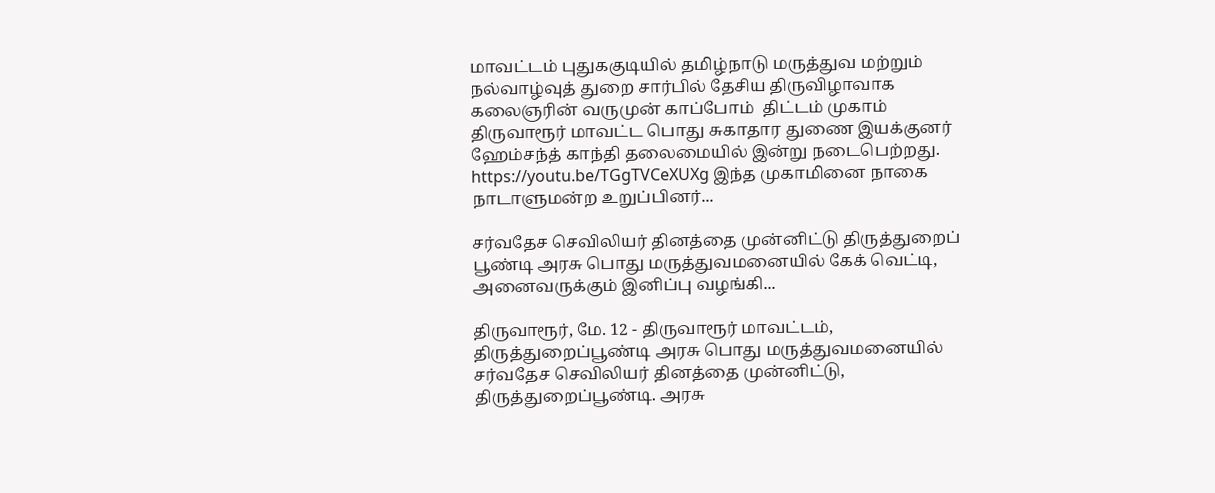மாவட்டம் புதுககுடியில் தமிழ்நாடு மருத்துவ மற்றும் நல்வாழ்வுத் துறை சார்பில் தேசிய திருவிழாவாக கலைஞரின் வருமுன் காப்போம்  திட்டம் முகாம் திருவாரூர் மாவட்ட பொது சுகாதார துணை இயக்குனர் ஹேம்சந்த் காந்தி தலைமையில் இன்று நடைபெற்றது. https://youtu.be/TGgTVCeXUXg இந்த முகாமினை நாகை நாடாளுமன்ற உறுப்பினர்...

சர்வதேச செவிலியர் தினத்தை முன்னிட்டு திருத்துறைப் பூண்டி அரசு பொது மருத்துவமனையில் கேக் வெட்டி, அனைவருக்கும் இனிப்பு வழங்கி...

திருவாரூர், மே. 12 - திருவாரூர் மாவட்டம், திருத்துறைப்பூண்டி அரசு பொது மருத்துவமனையில் சர்வதேச செவிலியர் தினத்தை முன்னிட்டு, திருத்துறைப்பூண்டி. அரசு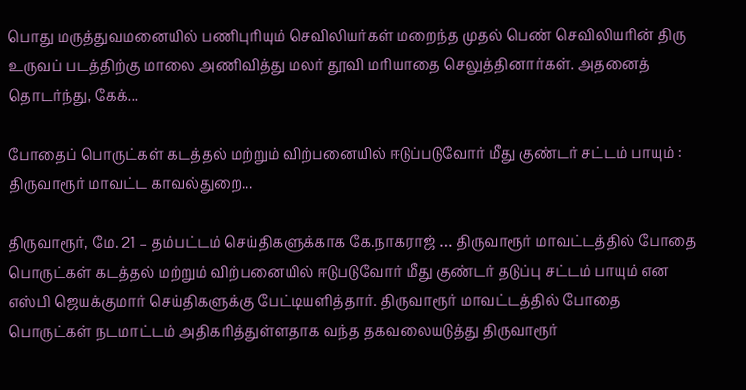பொது மருத்துவமனையில் பணிபுரியும் செவிலியர்கள் மறைந்த முதல் பெண் செவிலியரின் திரு உருவப் படத்திற்கு மாலை அணிவித்து மலர் தூவி மரியாதை செலுத்தினார்கள். அதனைத் தொடர்ந்து, கேக்...

போதைப் பொருட்கள் கடத்தல் மற்றும் விற்பனையில் ஈடுப்படுவோர் மீது குண்டர் சட்டம் பாயும் : திருவாரூர் மாவட்ட காவல்துறை...

திருவாரூர், மே. 21 – தம்பட்டம் செய்திகளுக்காக கே.நாகராஜ் … திருவாரூர் மாவட்டத்தில் போதை பொருட்கள் கடத்தல் மற்றும் விற்பனையில் ஈடுபடுவோர் மீது குண்டர் தடுப்பு சட்டம் பாயும் என எஸ்பி ஜெயக்குமார் செய்திகளுக்கு பேட்டியளித்தார். திருவாரூர் மாவட்டத்தில் போதை பொருட்கள் நடமாட்டம் அதிகரித்துள்ளதாக வந்த தகவலையடுத்து திருவாரூர்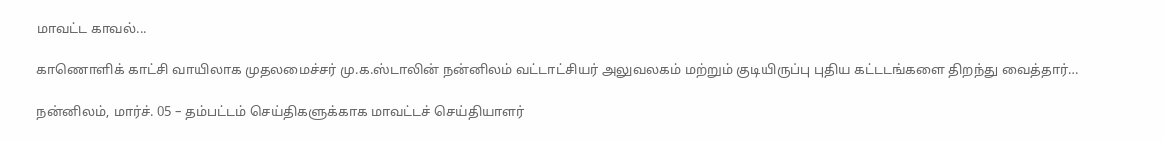மாவட்ட காவல்...

காணொளிக் காட்சி வாயிலாக முதலமைச்சர் மு.க.ஸ்டாலின் நன்னிலம் வட்டாட்சியர் அலுவலகம் மற்றும் குடியிருப்பு புதிய கட்டடங்களை திறந்து வைத்தார்…

நன்னிலம், மார்ச். 05 – தம்பட்டம் செய்திகளுக்காக மாவட்டச் செய்தியாளர்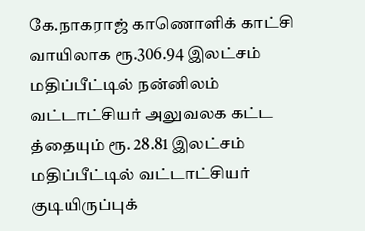கே.நாகராஜ் காணொளிக் காட்சி வாயிலாக ரூ.306.94 இலட்சம் மதிப்பீட்டில் நன்னிலம் வட்டாட்சியர் அலுவலக கட்ட த்தையும் ரூ. 28.81 இலட்சம் மதிப்பீட்டில் வட்டாட்சியர் குடியிருப்புக்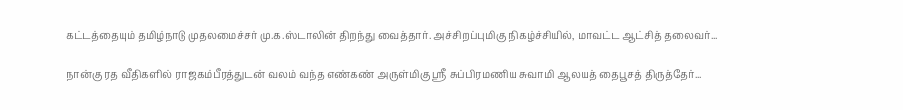கட்டத்தையும் தமிழ்நாடு முதலமைச்சர் மு.க.ஸ்டாலின் திறந்து வைத்தார். அச்சிறப்புமிகு நிகழ்ச்சியில், மாவட்ட ஆட்சித் தலைவர்...

நான்கு ரத வீதிகளில் ராஜகம்பீரத்துடன் வலம் வந்த எண்கண் அருள்மிகு ஶ்ரீ சுப்பிரமணிய சுவாமி ஆலயத் தைபூசத் திருத்தேர்...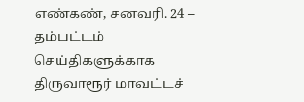எண்கண், சனவரி. 24 – தம்பட்டம் செய்திகளுக்காக திருவாரூர் மாவட்டச்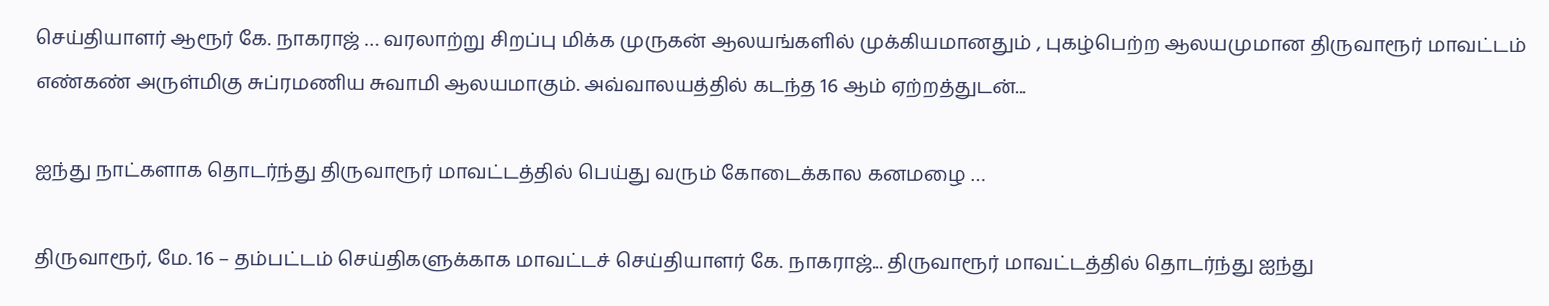செய்தியாளர் ஆரூர் கே. நாகராஜ் … வரலாற்று சிறப்பு மிக்க முருகன் ஆலயங்களில் முக்கியமானதும் , புகழ்பெற்ற ஆலயமுமான திருவாரூர் மாவட்டம் எண்கண் அருள்மிகு சுப்ரமணிய சுவாமி ஆலயமாகும். அவ்வாலயத்தில் கடந்த 16 ஆம் ஏற்றத்துடன்...

ஐந்து நாட்களாக தொடர்ந்து திருவாரூர் மாவட்டத்தில் பெய்து வரும் கோடைக்கால கனமழை …

திருவாரூர், மே. 16 – தம்பட்டம் செய்திகளுக்காக மாவட்டச் செய்தியாளர் கே. நாகராஜ்... திருவாரூர் மாவட்டத்தில் தொடர்ந்து ஐந்து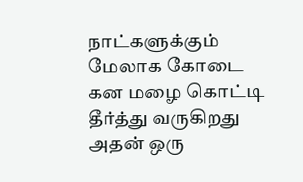நாட்களுக்கும் மேலாக கோடை கன மழை கொட்டி தீர்த்து வருகிறது அதன் ஒரு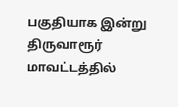பகுதியாக இன்று திருவாரூர் மாவட்டத்தில்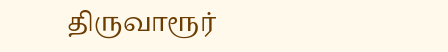திருவாரூர்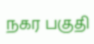நகர பகுதி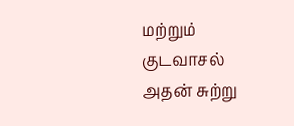மற்றும் குடவாசல்  அதன் சுற்று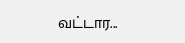வட்டார...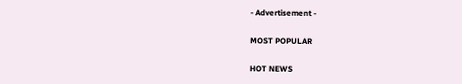- Advertisement -

MOST POPULAR

HOT NEWS